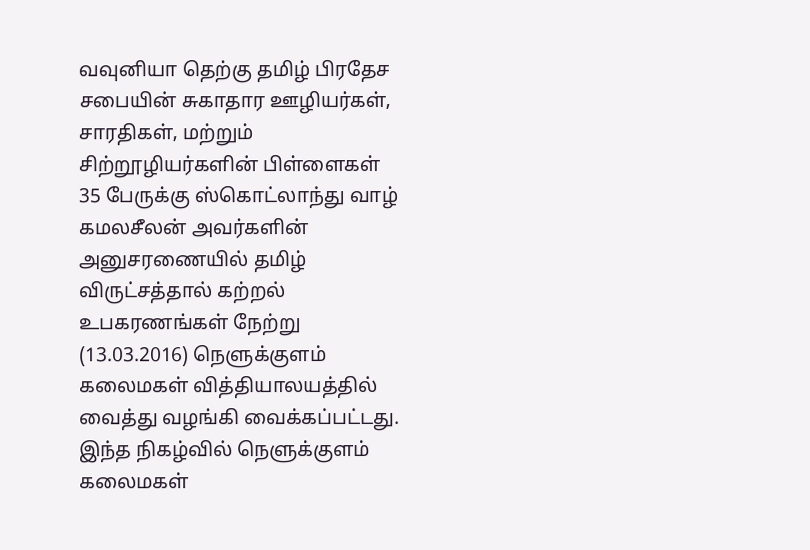வவுனியா தெற்கு தமிழ் பிரதேச சபையின் சுகாதார ஊழியர்கள், சாரதிகள், மற்றும் சிற்றூழியர்களின் பிள்ளைகள் 35 பேருக்கு ஸ்கொட்லாந்து வாழ் கமலசீலன் அவர்களின் அனுசரணையில் தமிழ் விருட்சத்தால் கற்றல் உபகரணங்கள் நேற்று (13.03.2016) நெளுக்குளம் கலைமகள் வித்தியாலயத்தில் வைத்து வழங்கி வைக்கப்பட்டது.
இந்த நிகழ்வில் நெளுக்குளம் கலைமகள்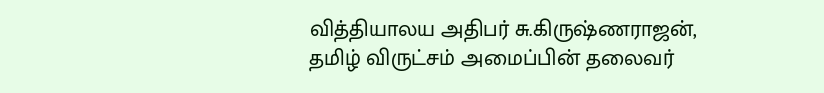வித்தியாலய அதிபர் சு.கிருஷ்ணராஜன், தமிழ் விருட்சம் அமைப்பின் தலைவர்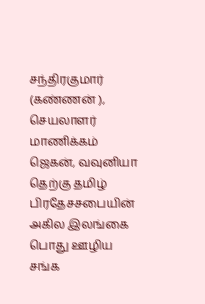சந்திரகுமார் (கண்ணன் ), செயலாளர் மாணிக்கம் ஜெகன், வவுனியா தெற்கு தமிழ் பிரதேசசபையின் அகில இலங்கை பொது ஊழிய சங்க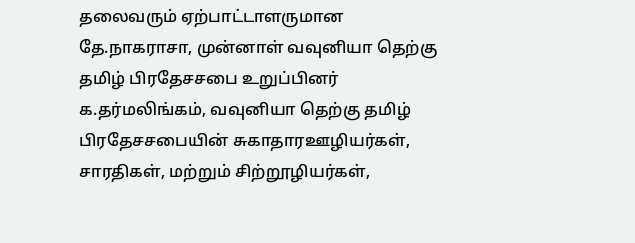தலைவரும் ஏற்பாட்டாளருமான தே.நாகராசா, முன்னாள் வவுனியா தெற்கு தமிழ் பிரதேசசபை உறுப்பினர் க.தர்மலிங்கம், வவுனியா தெற்கு தமிழ் பிரதேசசபையின் சுகாதாரஊழியர்கள், சாரதிகள், மற்றும் சிற்றூழியர்கள்,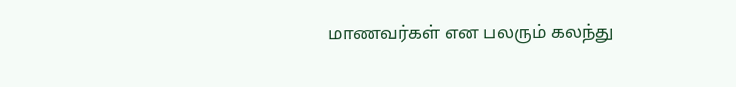மாணவர்கள் என பலரும் கலந்து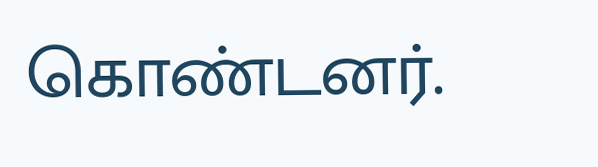கொண்டனர்.